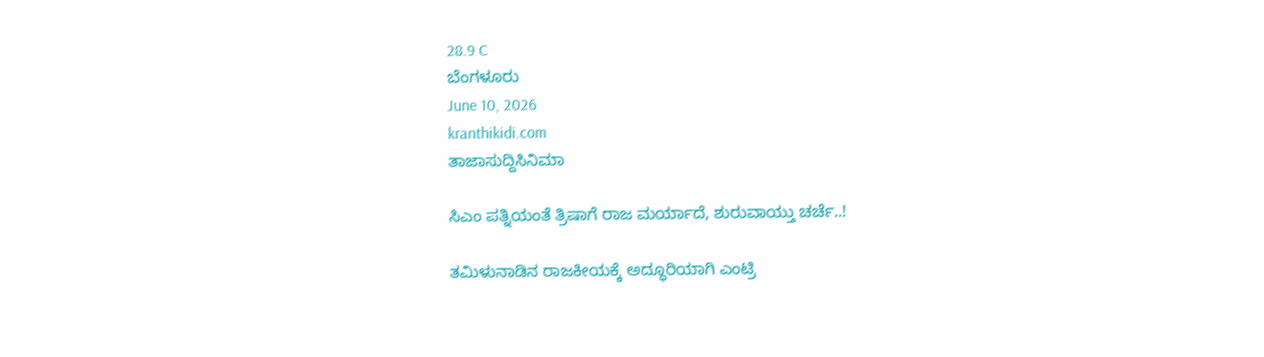28.9 C
ಬೆಂಗಳೂರು
June 10, 2026
kranthikidi.com
ತಾಜಾಸುದ್ದಿಸಿನಿಮಾ

ಸಿಎಂ ಪತ್ನಿಯಂತೆ ತ್ರಿಷಾಗೆ ರಾಜ ಮರ್ಯಾದೆ, ಶುರುವಾಯ್ತು ಚರ್ಚೆ..!

ತಮಿಳುನಾಡಿನ ರಾಜಕೀಯಕ್ಕೆ ಅದ್ಧೂರಿಯಾಗಿ ಎಂಟ್ರಿ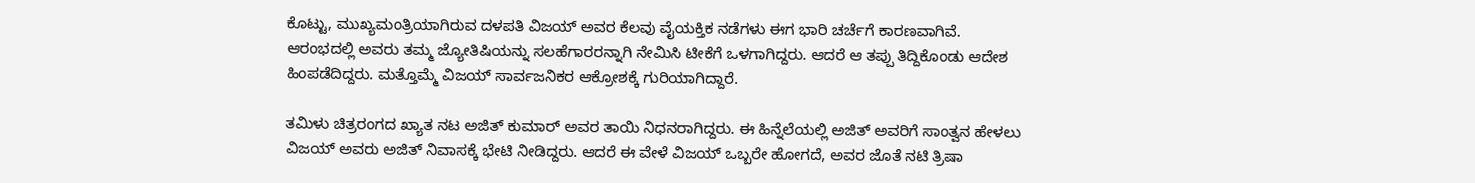ಕೊಟ್ಟು, ಮುಖ್ಯಮಂತ್ರಿಯಾಗಿರುವ ದಳಪತಿ ವಿಜಯ್ ಅವರ ಕೆಲವು ವೈಯಕ್ತಿಕ ನಡೆಗಳು ಈಗ ಭಾರಿ ಚರ್ಚೆಗೆ ಕಾರಣವಾಗಿವೆ. ಆರಂಭದಲ್ಲಿ ಅವರು ತಮ್ಮ ಜ್ಯೋತಿಷಿಯನ್ನು ಸಲಹೆಗಾರರನ್ನಾಗಿ ನೇಮಿಸಿ ಟೀಕೆಗೆ ಒಳಗಾಗಿದ್ದರು. ಆದರೆ ಆ ತಪ್ಪು ತಿದ್ದಿಕೊಂಡು ಆದೇಶ ಹಿಂಪಡೆದಿದ್ದರು. ಮತ್ತೊಮ್ಮೆ ವಿಜಯ್ ಸಾರ್ವಜನಿಕರ ಆಕ್ರೋಶಕ್ಕೆ ಗುರಿಯಾಗಿದ್ದಾರೆ.

ತಮಿಳು ಚಿತ್ರರಂಗದ ಖ್ಯಾತ ನಟ ಅಜಿತ್ ಕುಮಾರ್ ಅವರ ತಾಯಿ ನಿಧನರಾಗಿದ್ದರು. ಈ ಹಿನ್ನೆಲೆಯಲ್ಲಿ ಅಜಿತ್ ಅವರಿಗೆ ಸಾಂತ್ವನ ಹೇಳಲು ವಿಜಯ್ ಅವರು ಅಜಿತ್ ನಿವಾಸಕ್ಕೆ ಭೇಟಿ ನೀಡಿದ್ದರು. ಆದರೆ ಈ ವೇಳೆ ವಿಜಯ್ ಒಬ್ಬರೇ ಹೋಗದೆ, ಅವರ ಜೊತೆ ನಟಿ ತ್ರಿಷಾ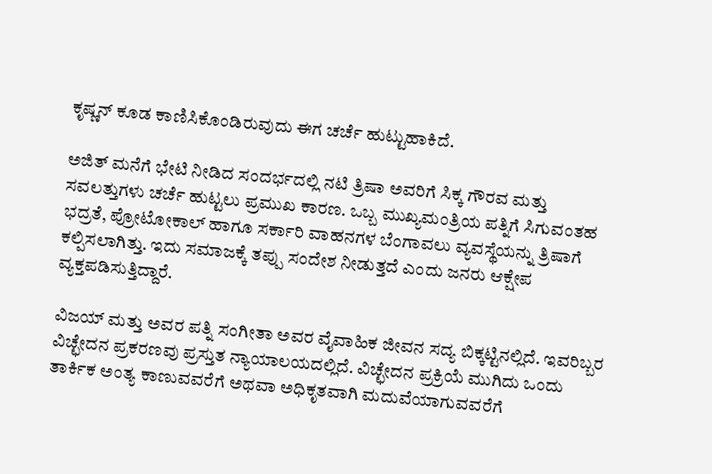ಕೃಷ್ಣನ್ ಕೂಡ ಕಾಣಿಸಿಕೊಂಡಿರುವುದು ಈಗ ಚರ್ಚೆ ಹುಟ್ಟುಹಾಕಿದೆ.

ಅಜಿತ್ ಮನೆಗೆ ಭೇಟಿ ನೀಡಿದ ಸಂದರ್ಭದಲ್ಲಿ ನಟಿ ತ್ರಿಷಾ ಅವರಿಗೆ ಸಿಕ್ಕ ಗೌರವ ಮತ್ತು ಸವಲತ್ತುಗಳು ಚರ್ಚೆ ಹುಟ್ಟಲು ಪ್ರಮುಖ ಕಾರಣ. ಒಬ್ಬ ಮುಖ್ಯಮಂತ್ರಿಯ ಪತ್ನಿಗೆ ಸಿಗುವಂತಹ ಭದ್ರತೆ, ಪ್ರೋಟೋಕಾಲ್ ಹಾಗೂ ಸರ್ಕಾರಿ ವಾಹನಗಳ ಬೆಂಗಾವಲು ವ್ಯವಸ್ಥೆಯನ್ನು ತ್ರಿಷಾಗೆ ಕಲ್ಪಿಸಲಾಗಿತ್ತು. ಇದು ಸಮಾಜಕ್ಕೆ ತಪ್ಪು ಸಂದೇಶ ನೀಡುತ್ತದೆ ಎಂದು ಜನರು ಆಕ್ಷೇಪ ವ್ಯಕ್ತಪಡಿಸುತ್ತಿದ್ದಾರೆ.

ವಿಜಯ್ ಮತ್ತು ಅವರ ಪತ್ನಿ ಸಂಗೀತಾ ಅವರ ವೈವಾಹಿಕ ಜೀವನ ಸದ್ಯ ಬಿಕ್ಕಟ್ಟಿನಲ್ಲಿದೆ. ಇವರಿಬ್ಬರ ವಿಚ್ಛೇದನ ಪ್ರಕರಣವು ಪ್ರಸ್ತುತ ನ್ಯಾಯಾಲಯದಲ್ಲಿದೆ. ವಿಚ್ಛೇದನ ಪ್ರಕ್ರಿಯೆ ಮುಗಿದು ಒಂದು ತಾರ್ಕಿಕ ಅಂತ್ಯ ಕಾಣುವವರೆಗೆ ಅಥವಾ ಅಧಿಕೃತವಾಗಿ ಮದುವೆಯಾಗುವವರೆಗೆ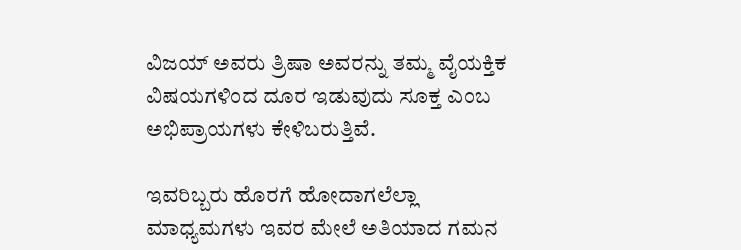ವಿಜಯ್ ಅವರು ತ್ರಿಷಾ ಅವರನ್ನು ತಮ್ಮ ವೈಯಕ್ತಿಕ ವಿಷಯಗಳಿಂದ ದೂರ ಇಡುವುದು ಸೂಕ್ತ ಎಂಬ ಅಭಿಪ್ರಾಯಗಳು ಕೇಳಿಬರುತ್ತಿವೆ.

ಇವರಿಬ್ಬರು ಹೊರಗೆ ಹೋದಾಗಲೆಲ್ಲಾ ಮಾಧ್ಯಮಗಳು ಇವರ ಮೇಲೆ ಅತಿಯಾದ ಗಮನ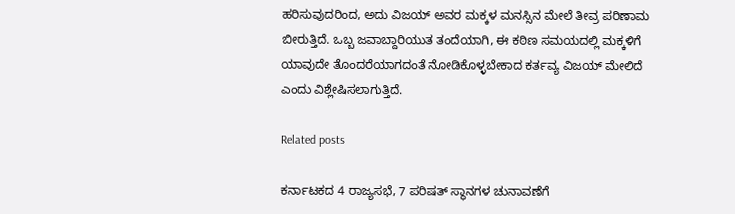ಹರಿಸುವುದರಿಂದ, ಅದು ವಿಜಯ್ ಅವರ ಮಕ್ಕಳ ಮನಸ್ಸಿನ ಮೇಲೆ ತೀವ್ರ ಪರಿಣಾಮ ಬೀರುತ್ತಿದೆ. ಒಬ್ಬ ಜವಾಬ್ದಾರಿಯುತ ತಂದೆಯಾಗಿ, ಈ ಕಠಿಣ ಸಮಯದಲ್ಲಿ ಮಕ್ಕಳಿಗೆ ಯಾವುದೇ ತೊಂದರೆಯಾಗದಂತೆ ನೋಡಿಕೊಳ್ಳಬೇಕಾದ ಕರ್ತವ್ಯ ವಿಜಯ್ ಮೇಲಿದೆ ಎಂದು ವಿಶ್ಲೇಷಿಸಲಾಗುತ್ತಿದೆ.

Related posts

ಕರ್ನಾಟಕದ 4 ರಾಜ್ಯಸಭೆ, 7 ಪರಿಷತ್ ಸ್ಥಾನಗಳ ಚುನಾವಣೆಗೆ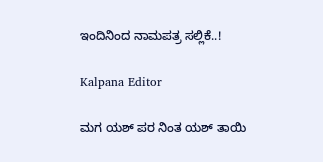ಇಂದಿನಿಂದ ನಾಮಪತ್ರ ಸಲ್ಲಿಕೆ..!

Kalpana Editor

ಮಗ ಯಶ್ ಪರ ನಿಂತ ಯಶ್‌ ತಾಯಿ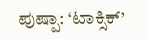ಪುಷ್ಪಾ: ‘ಟಾಕ್ಸಿಕ್’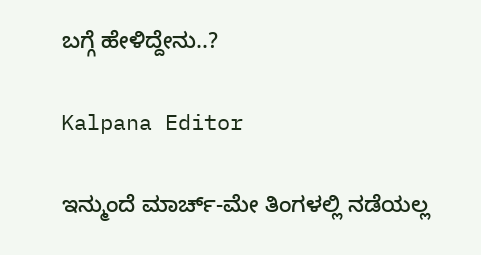ಬಗ್ಗೆ ಹೇಳಿದ್ದೇನು..?

Kalpana Editor

ಇನ್ಮುಂದೆ ಮಾರ್ಚ್‌-ಮೇ ತಿಂಗಳಲ್ಲಿ ನಡೆಯಲ್ಲ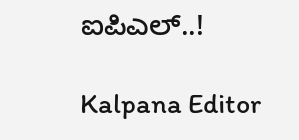ಐಪಿಎಲ್‌..!

Kalpana Editor